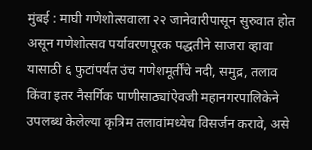मुंबई : माघी गणेशोत्सवाला २२ जानेवारीपासून सुरुवात होत असून गणेशोत्सव पर्यावरणपूरक पद्धतीने साजरा व्हावा यासाठी ६ फुटांपर्यंत उंच गणेशमूर्तींचे नदी, समुद्र, तलाव किंवा इतर नैसर्गिक पाणीसाठ्यांऐवजी महानगरपालिकेने उपलब्ध केलेल्या कृत्रिम तलावांमध्येच विसर्जन करावे, असे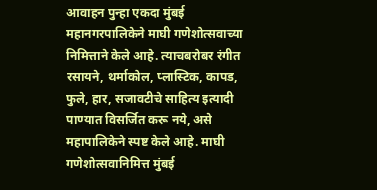आवाहन पुन्हा एकदा मुंबई महानगरपालिकेने माघी गणेशोत्सवाच्या निमित्ताने केले आहे. त्याचबरोबर रंगीत रसायने, थर्माकोल, प्लास्टिक, कापड, फुले, हार, सजावटीचे साहित्य इत्यादी पाण्यात विसर्जित करू नये, असे महापालिकेने स्पष्ट केले आहे. माघी गणेशोत्सवानिमित्त मुंबई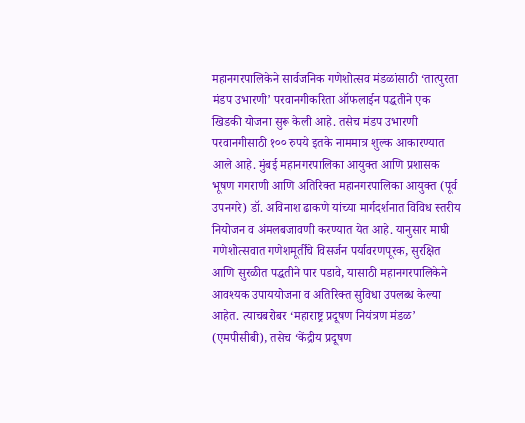महानगरपालिकेने सार्वजनिक गणेशोत्सव मंडळांसाठी ‘तात्पुरता मंडप उभारणी’ परवानगीकरिता ऑफलाईन पद्धतीने एक खिडकी योजना सुरू केली आहे. तसेच मंडप उभारणी परवानगीसाठी १०० रुपये इतके नाममात्र शुल्क आकारण्यात आले आहे. मुंबई महानगरपालिका आयुक्त आणि प्रशासक भूषण गगराणी आणि अतिरिक्त महानगरपालिका आयुक्त (पूर्व उपनगरे) डॉ. अविनाश ढाकणे यांच्या मार्गदर्शनात विविध स्तरीय नियोजन व अंमलबजावणी करण्यात येत आहे. यानुसार माघी गणेशोत्सवात गणेशमूर्तींचे विसर्जन पर्यावरणपूरक, सुरक्षित आणि सुरळीत पद्धतीने पार पडावे, यासाठी महानगरपालिकेने आवश्यक उपाययोजना व अतिरिक्त सुविधा उपलब्ध केल्या आहेत. त्याचबरोबर ‘महाराष्ट्र प्रदूषण नियंत्रण मंडळ’ (एमपीसीबी), तसेच ‘केंद्रीय प्रदूषण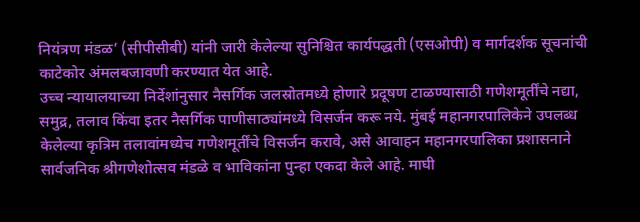नियंत्रण मंडळ’ (सीपीसीबी) यांनी जारी केलेल्या सुनिश्चित कार्यपद्धती (एसओपी) व मार्गदर्शक सूचनांची काटेकोर अंमलबजावणी करण्यात येत आहे.
उच्च न्यायालयाच्या निर्देशांनुसार नैसर्गिक जलस्रोतमध्ये होणारे प्रदूषण टाळण्यासाठी गणेशमूर्तींचे नद्या, समुद्र, तलाव किंवा इतर नैसर्गिक पाणीसाठ्यांमध्ये विसर्जन करू नये. मुंबई महानगरपालिकेने उपलब्ध केलेल्या कृत्रिम तलावांमध्येच गणेशमूर्तींचे विसर्जन करावे, असे आवाहन महानगरपालिका प्रशासनाने सार्वजनिक श्रीगणेशोत्सव मंडळे व भाविकांना पुन्हा एकदा केले आहे. माघी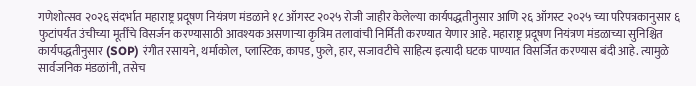गणेशोत्सव २०२६ संदर्भात महाराष्ट्र प्रदूषण नियंत्रण मंडळाने १८ ऑगस्ट २०२५ रोजी जाहीर केलेल्या कार्यपद्धतीनुसार आणि २६ ऑगस्ट २०२५ च्या परिपत्रकानुसार ६ फुटांपर्यंत उंचीच्या मूर्तींचे विसर्जन करण्यासाठी आवश्यक असणाऱ्या कृत्रिम तलावांची निर्मिती करण्यात येणार आहे. महाराष्ट्र प्रदूषण नियंत्रण मंडळाच्या सुनिश्चित कार्यपद्धतीनुसार (SOP) रंगीत रसायने, थर्माकोल, प्लास्टिक, कापड, फुले, हार, सजावटीचे साहित्य इत्यादी घटक पाण्यात विसर्जित करण्यास बंदी आहे. त्यामुळे सार्वजनिक मंडळांनी, तसेच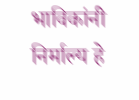भाविकांनी निर्माल्य हे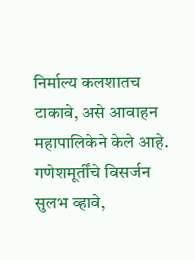निर्माल्य कलशातच टाकावे, असे आवाहन महापालिकेने केले आहे. गणेशमूर्तींचे विसर्जन सुलभ व्हावे,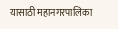यासाठी महानगरपालिका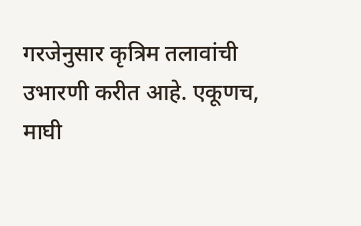गरजेनुसार कृत्रिम तलावांची उभारणी करीत आहे. एकूणच, माघी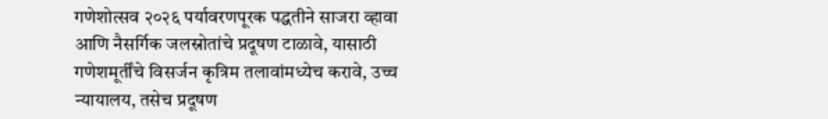गणेशोत्सव २०२६ पर्यावरणपूरक पद्धतीने साजरा व्हावा आणि नैसर्गिक जलस्रोतांचे प्रदूषण टाळावे, यासाठी गणेशमूर्तींचे विसर्जन कृत्रिम तलावांमध्येच करावे, उच्च न्यायालय, तसेच प्रदूषण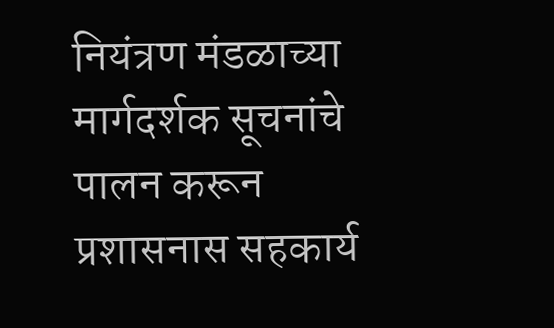नियंत्रण मंडळाच्या मार्गदर्शक सूचनांचे पालन करून प्रशासनास सहकार्य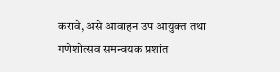करावे, असे आवाहन उप आयुक्त तथा गणेशोत्सव समन्वयक प्रशांत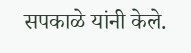सपकाळे यांनी केले.